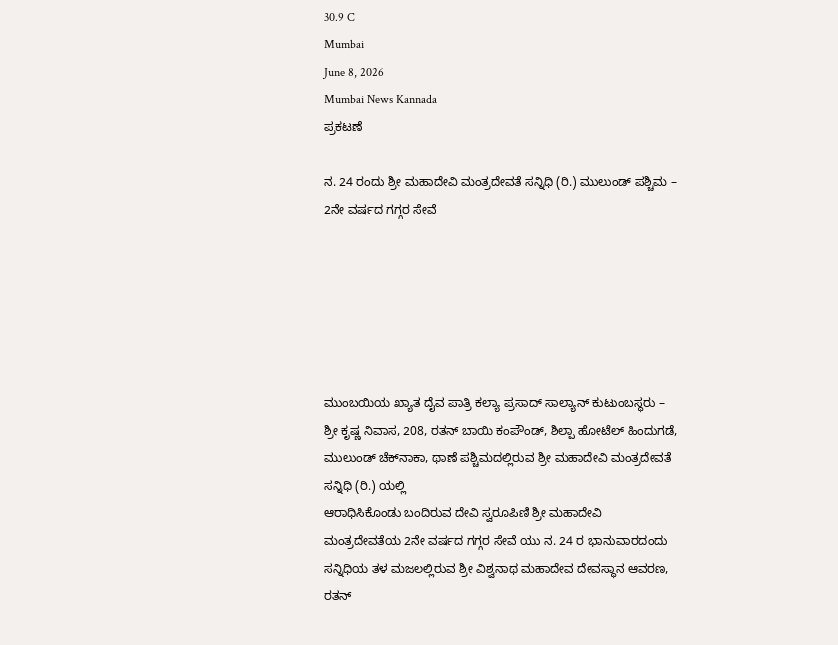30.9 C
Mumbai
June 8, 2026
Mumbai News Kannada
ಪ್ರಕಟಣೆ

ನ. 24 ರಂದು ಶ್ರೀ ಮಹಾದೇವಿ ಮಂತ್ರದೇವತೆ ಸನ್ನಿಧಿ (ರಿ.) ಮುಲುಂಡ್ ಪಶ್ಚಿಮ – 2ನೇ ವರ್ಷದ ಗಗ್ಗರ ಸೇವೆ






ಮುಂಬಯಿಯ ಖ್ಯಾತ ದೈವ ಪಾತ್ರಿ ಕಲ್ಯಾ ಪ್ರಸಾದ್ ಸಾಲ್ಯಾನ್ ಕುಟುಂಬಸ್ಥರು – ಶ್ರೀ ಕೃಷ್ಣ ನಿವಾಸ, 208, ರತನ್ ಬಾಯಿ ಕಂಪೌಂಡ್, ಶಿಲ್ಪಾ ಹೋಟೆಲ್ ಹಿಂದುಗಡೆ, ಮುಲುಂಡ್ ಚೆಕ್‌ನಾಕಾ, ಥಾಣೆ ಪಶ್ಚಿಮದಲ್ಲಿರುವ ಶ್ರೀ ಮಹಾದೇವಿ ಮಂತ್ರದೇವತೆ ಸನ್ನಿಧಿ (ರಿ.) ಯಲ್ಲಿ
ಆರಾಧಿಸಿಕೊಂಡು ಬಂದಿರುವ ದೇವಿ ಸ್ವರೂಪಿಣಿ ಶ್ರೀ ಮಹಾದೇವಿ ಮಂತ್ರದೇವತೆಯ 2ನೇ ವರ್ಷದ ಗಗ್ಗರ ಸೇವೆ ಯು ನ. 24 ರ ಭಾನುವಾರದಂದು ಸನ್ನಿಧಿಯ ತಳ ಮಜಲಲ್ಲಿರುವ ಶ್ರೀ ವಿಶ್ವನಾಥ ಮಹಾದೇವ ದೇವಸ್ಥಾನ ಆವರಣ, ರತನ್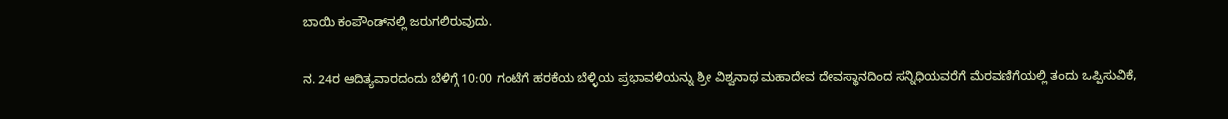ಬಾಯಿ ಕಂಪೌಂಡ್‌ನಲ್ಲಿ ಜರುಗಲಿರುವುದು.

ನ. 24ರ ಆದಿತ್ಯವಾರದಂದು ಬೆಳಿಗ್ಗೆ 10:00 ಗಂಟೆಗೆ ಹರಕೆಯ ಬೆಳ್ಳಿಯ ಪ್ರಭಾವಳಿಯನ್ನು ಶ್ರೀ ವಿಶ್ವನಾಥ ಮಹಾದೇವ ದೇವಸ್ಥಾನದಿಂದ ಸನ್ನಿಧಿಯವರೆಗೆ ಮೆರವಣಿಗೆಯಲ್ಲಿ ತಂದು ಒಪ್ಪಿಸುವಿಕೆ,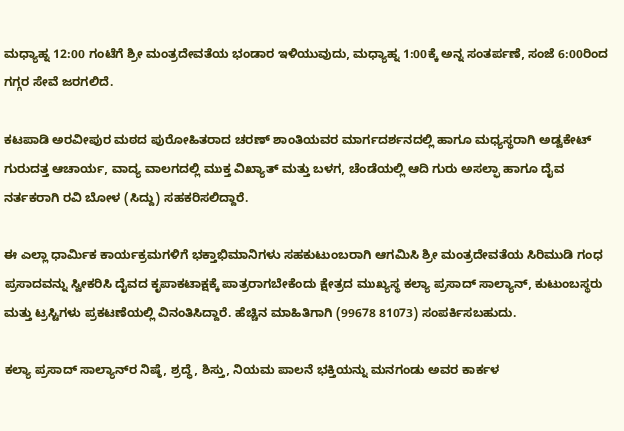ಮಧ್ಯಾಹ್ನ 12:00 ಗಂಟೆಗೆ ಶ್ರೀ ಮಂತ್ರದೇವತೆಯ ಭಂಡಾರ ಇಳಿಯುವುದು, ಮಧ್ಯಾಹ್ನ 1:00ಕ್ಕೆ ಅನ್ನ ಸಂತರ್ಪಣೆ, ಸಂಜೆ 6:00ರಿಂದ ಗಗ್ಗರ ಸೇವೆ ಜರಗಲಿದೆ.

ಕಟಪಾಡಿ ಅರವೀಪುರ ಮಠದ ಪುರೋಹಿತರಾದ ಚರಣ್ ಶಾಂತಿಯವರ ಮಾರ್ಗದರ್ಶನದಲ್ಲಿ ಹಾಗೂ ಮಧ್ಯಸ್ಥರಾಗಿ ಅಡ್ವಕೇಟ್ ಗುರುದತ್ತ ಆಚಾರ್ಯ, ವಾದ್ಯ ವಾಲಗದಲ್ಲಿ ಮುಕ್ತ ವಿಖ್ಯಾತ್ ಮತ್ತು ಬಳಗ, ಚೆಂಡೆಯಲ್ಲಿ ಆದಿ ಗುರು ಅಸಲ್ಫಾ ಹಾಗೂ ದೈವ ನರ್ತಕರಾಗಿ ರವಿ ಬೋಳ (ಸಿದ್ದು) ಸಹಕರಿಸಲಿದ್ದಾರೆ.

ಈ ಎಲ್ಲಾ ಧಾರ್ಮಿಕ ಕಾರ್ಯಕ್ರಮಗಳಿಗೆ ಭಕ್ತಾಭಿಮಾನಿಗಳು ಸಹಕುಟುಂಬರಾಗಿ ಆಗಮಿಸಿ ಶ್ರೀ ಮಂತ್ರದೇವತೆಯ ಸಿರಿಮುಡಿ ಗಂಧ ಪ್ರಸಾದವನ್ನು ಸ್ವೀಕರಿಸಿ ದೈವದ ಕೃಪಾಕಟಾಕ್ಷಕ್ಕೆ ಪಾತ್ರರಾಗಬೇಕೆಂದು ಕ್ಷೇತ್ರದ ಮುಖ್ಯಸ್ಥ ಕಲ್ಯಾ ಪ್ರಸಾದ್‌ ಸಾಲ್ಯಾನ್, ಕುಟುಂಬಸ್ಥರು ಮತ್ತು ಟ್ರಸ್ಟಿಗಳು ಪ್ರಕಟಣೆಯಲ್ಲಿ ವಿನಂತಿಸಿದ್ದಾರೆ. ಹೆಚ್ಚಿನ ಮಾಹಿತಿಗಾಗಿ (99678 81073) ಸಂಪರ್ಕಿಸಬಹುದು.

ಕಲ್ಯಾ ಪ್ರಸಾದ್ ಸಾಲ್ಯಾನ್‌ರ ನಿಷ್ಠೆ, ಶ್ರದ್ಧೆ, ಶಿಸ್ತು, ನಿಯಮ ಪಾಲನೆ ಭಕ್ತಿಯನ್ನು ಮನಗಂಡು ಅವರ ಕಾರ್ಕಳ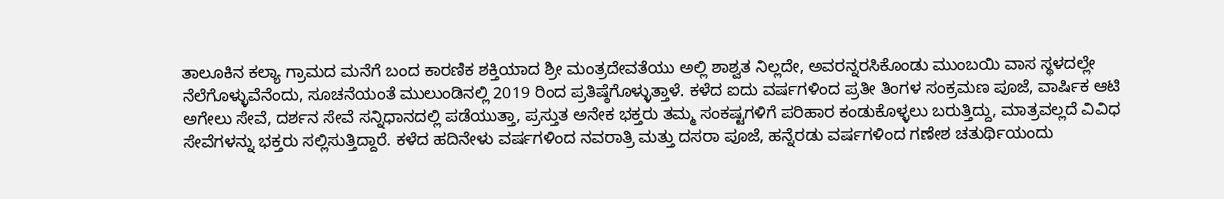ತಾಲೂಕಿನ ಕಲ್ಯಾ ಗ್ರಾಮದ ಮನೆಗೆ ಬಂದ ಕಾರಣಿಕ ಶಕ್ತಿಯಾದ ಶ್ರೀ ಮಂತ್ರದೇವತೆಯು ಅಲ್ಲಿ ಶಾಶ್ವತ ನಿಲ್ಲದೇ, ಅವರನ್ನರಸಿಕೊಂಡು ಮುಂಬಯಿ ವಾಸ ಸ್ಥಳದಲ್ಲೇ ನೆಲೆಗೊಳ್ಳುವೆನೆಂದು, ಸೂಚನೆಯಂತೆ ಮುಲುಂಡಿನಲ್ಲಿ 2019 ರಿಂದ ಪ್ರತಿಷ್ಠೆಗೊಳ್ಳುತ್ತಾಳೆ. ಕಳೆದ ಐದು ವರ್ಷಗಳಿಂದ ಪ್ರತೀ ತಿಂಗಳ ಸಂಕ್ರಮಣ ಪೂಜೆ, ವಾರ್ಷಿಕ ಆಟಿ ಅಗೇಲು ಸೇವೆ, ದರ್ಶನ ಸೇವೆ ಸನ್ನಿಧಾನದಲ್ಲಿ ಪಡೆಯುತ್ತಾ, ಪ್ರಸ್ತುತ ಅನೇಕ ಭಕ್ತರು ತಮ್ಮ ಸಂಕಷ್ಟಗಳಿಗೆ ಪರಿಹಾರ ಕಂಡುಕೊಳ್ಳಲು ಬರುತ್ತಿದ್ದು, ಮಾತ್ರವಲ್ಲದೆ ವಿವಿಧ ಸೇವೆಗಳನ್ನು ಭಕ್ತರು ಸಲ್ಲಿಸುತ್ತಿದ್ದಾರೆ. ಕಳೆದ ಹದಿನೇಳು ವರ್ಷಗಳಿಂದ ನವರಾತ್ರಿ ಮತ್ತು ದಸರಾ ಪೂಜೆ, ಹನ್ನೆರಡು ವರ್ಷಗಳಿಂದ ಗಣೇಶ ಚತುರ್ಥಿಯಂದು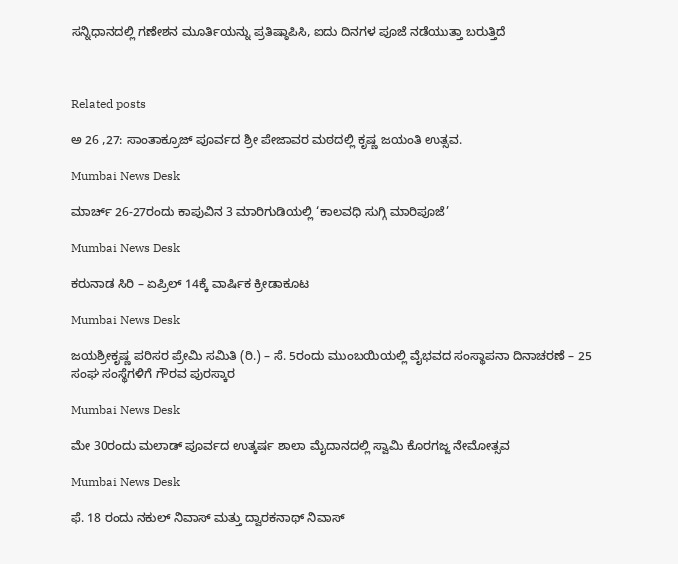ಸನ್ನಿಧಾನದಲ್ಲಿ ಗಣೇಶನ ಮೂರ್ತಿಯನ್ನು ಪ್ರತಿಷ್ಠಾಪಿಸಿ, ಐದು ದಿನಗಳ ಪೂಜೆ ನಡೆಯುತ್ತಾ ಬರುತ್ತಿದೆ



Related posts

ಅ 26 ,27: ಸಾಂತಾಕ್ರೂಜ್ ಪೂರ್ವದ ಶ್ರೀ ಪೇಜಾವರ ಮಠದಲ್ಲಿ ಕೃಷ್ಣ ಜಯಂತಿ ಉತ್ಸವ.

Mumbai News Desk

ಮಾರ್ಚ್ 26-27ರಂದು ಕಾಪುವಿನ 3 ಮಾರಿಗುಡಿಯಲ್ಲಿ ‘ಕಾಲವಧಿ ಸುಗ್ಗಿ ಮಾರಿಪೂಜೆ’

Mumbai News Desk

ಕರುನಾಡ ಸಿರಿ – ಏಪ್ರಿಲ್ 14ಕ್ಕೆ ವಾರ್ಷಿಕ ಕ್ರೀಡಾಕೂಟ

Mumbai News Desk

ಜಯಶ್ರೀಕೃಷ್ಣ ಪರಿಸರ ಪ್ರೇಮಿ ಸಮಿತಿ (ರಿ.) – ಸೆ. 5ರಂದು ಮುಂಬಯಿಯಲ್ಲಿ ವೈಭವದ ಸಂಸ್ಥಾಪನಾ ದಿನಾಚರಣೆ – 25 ಸಂಘ ಸಂಸ್ಥೆಗಳಿಗೆ ಗೌರವ ಪುರಸ್ಕಾರ

Mumbai News Desk

ಮೇ 30ರಂದು ಮಲಾಡ್ ಪೂರ್ವದ ಉತ್ಕರ್ಷ ಶಾಲಾ ಮೈದಾನದಲ್ಲಿ ಸ್ವಾಮಿ ಕೊರಗಜ್ಜ ನೇಮೋತ್ಸವ

Mumbai News Desk

ಫೆ. 18 ರಂದು ನಕುಲ್ ನಿವಾಸ್ ಮತ್ತು ದ್ವಾರಕನಾಥ್ ನಿವಾಸ್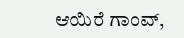ಆಯಿರೆ ಗಾಂವ್,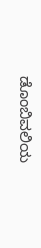ಡೊಂಬಿವಲಿಯ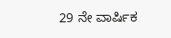29 ನೇ ವಾರ್ಷಿಕ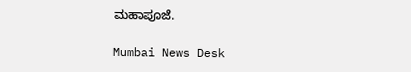ಮಹಾಪೂಜೆ.

Mumbai News Desk